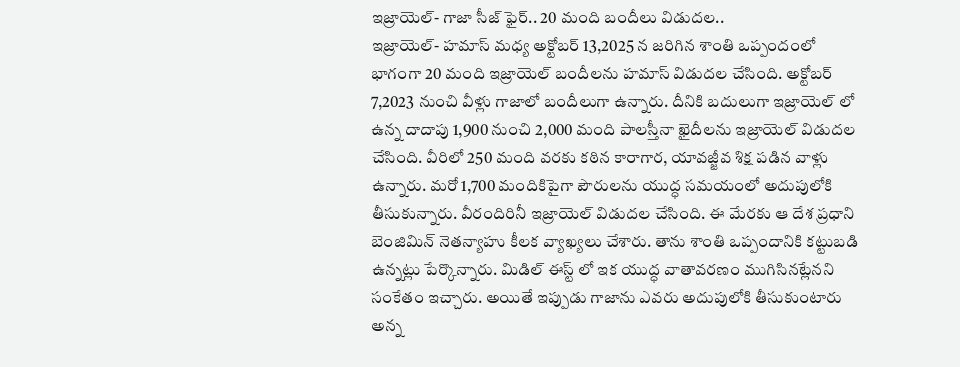ఇజ్రాయెల్- గాజా సీజ్ ఫైర్.. 20 మంది బందీలు విడుదల..
ఇజ్రాయెల్- హమాస్ మధ్య అక్టోబర్ 13,2025 న జరిగిన శాంతి ఒప్పందంలో భాగంగా 20 మంది ఇజ్రాయెల్ బందీలను హమాస్ విడుదల చేసింది. అక్టోబర్ 7,2023 నుంచి వీళ్లు గాజాలో బందీలుగా ఉన్నారు. దీనికి బదులుగా ఇజ్రాయెల్ లో ఉన్న దాదాపు 1,900 నుంచి 2,000 మంది పాలస్తీనా ఖైదీలను ఇజ్రాయెల్ విడుదల చేసింది. వీరిలో 250 మంది వరకు కఠిన కారాగార, యావజ్జీవ శిక్ష పడిన వాళ్లు ఉన్నారు. మరో 1,700 మందికిపైగా పౌరులను యుద్ధ సమయంలో అదుపులోకి తీసుకున్నారు. వీరందిరినీ ఇజ్రాయెల్ విడుదల చేసింది. ఈ మేరకు ఆ దేశ ప్రధాని బెంజిమిన్ నెతన్యాహు కీలక వ్యాఖ్యలు చేశారు. తాను శాంతి ఒప్పందానికి కట్టుబడి ఉన్నట్లు పేర్కొన్నారు. మిడిల్ ఈస్ట్ లో ఇక యుద్ధ వాతావరణం ముగిసినట్లేనని సంకేతం ఇచ్చారు. అయితే ఇప్పుడు గాజాను ఎవరు అదుపులోకి తీసుకుంటారు అన్న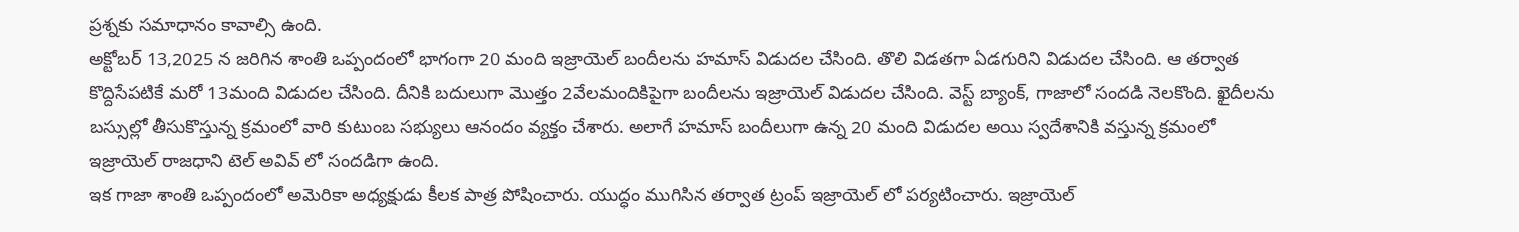ప్రశ్నకు సమాధానం కావాల్సి ఉంది.
అక్టోబర్ 13,2025 న జరిగిన శాంతి ఒప్పందంలో భాగంగా 20 మంది ఇజ్రాయెల్ బందీలను హమాస్ విడుదల చేసింది. తొలి విడతగా ఏడగురిని విడుదల చేసింది. ఆ తర్వాత కొద్దిసేపటికే మరో 13మంది విడుదల చేసింది. దీనికి బదులుగా మొత్తం 2వేలమందికిపైగా బందీలను ఇజ్రాయెల్ విడుదల చేసింది. వెస్ట్ బ్యాంక్, గాజాలో సందడి నెలకొంది. ఖైదీలను బస్సుల్లో తీసుకొస్తున్న క్రమంలో వారి కుటుంబ సభ్యులు ఆనందం వ్యక్తం చేశారు. అలాగే హమాస్ బందీలుగా ఉన్న 20 మంది విడుదల అయి స్వదేశానికి వస్తున్న క్రమంలో ఇజ్రాయెల్ రాజధాని టెల్ అవివ్ లో సందడిగా ఉంది.
ఇక గాజా శాంతి ఒప్పందంలో అమెరికా అధ్యక్షుడు కీలక పాత్ర పోషించారు. యుద్ధం ముగిసిన తర్వాత ట్రంప్ ఇజ్రాయెల్ లో పర్యటించారు. ఇజ్రాయెల్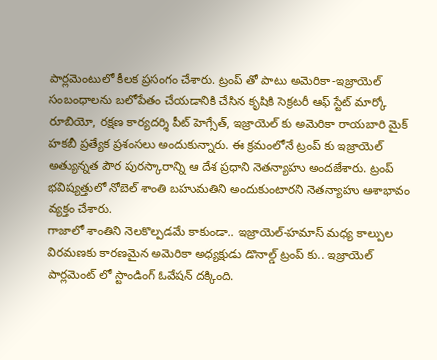పార్లమెంటులో కీలక ప్రసంగం చేశారు. ట్రంప్ తో పాటు అమెరికా-ఇజ్రాయెల్ సంబంధాలను బలోపేతం చేయడానికి చేసిన కృషికి సెక్రటరీ ఆఫ్ స్టేట్ మార్కో రూబియో, రక్షణ కార్యదర్శి పీట్ హెగ్సేత్, ఇజ్రాయెల్ కు అమెరికా రాయబారి మైక్ హకబీ ప్రత్యేక ప్రశంసలు అందుకున్నారు. ఈ క్రమంలోనే ట్రంప్ కు ఇజ్రాయెల్ అత్యున్నత పౌర పురస్కారాన్ని ఆ దేశ ప్రధాని నెతన్యాహు అందజేశారు. ట్రంప్ భవిష్యత్తులో నోబెల్ శాంతి బహుమతిని అందుకుంటారని నెతన్యాహు ఆశాభావం వ్యక్తం చేశారు.
గాజాలో శాంతిని నెలకొల్పడమే కాకుండా.. ఇజ్రాయెల్-హమాస్ మధ్య కాల్పుల విరమణకు కారణమైన అమెరికా అధ్యక్షుడు డొనాల్డ్ ట్రంప్ కు.. ఇజ్రాయెల్ పార్లమెంట్ లో స్టాండింగ్ ఓవేషన్ దక్కింది.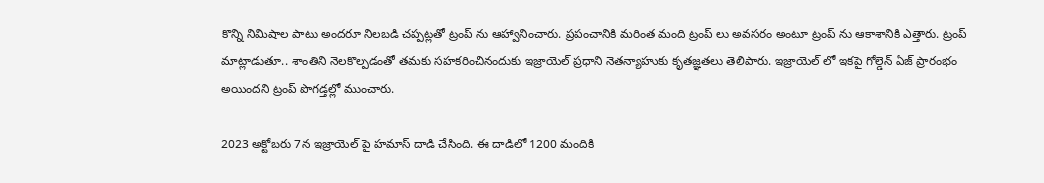కొన్ని నిమిషాల పాటు అందరూ నిలబడి చప్పట్లతో ట్రంప్ ను ఆహ్వానించారు. ప్రపంచానికి మరింత మంది ట్రంప్ లు అవసరం అంటూ ట్రంప్ ను ఆకాశానికి ఎత్తారు. ట్రంప్ మాట్లాడుతూ.. శాంతిని నెలకొల్పడంతో తమకు సహకరించినందుకు ఇజ్రాయెల్ ప్రధాని నెతన్యాహుకు కృతజ్ఞతలు తెలిపారు. ఇజ్రాయెల్ లో ఇకపై గోల్డెన్ ఏజ్ ప్రారంభం అయిందని ట్రంప్ పొగడ్తల్లో ముంచారు.

2023 అక్టోబరు 7న ఇజ్రాయెల్ పై హమాస్ దాడి చేసింది. ఈ దాడిలో 1200 మందికి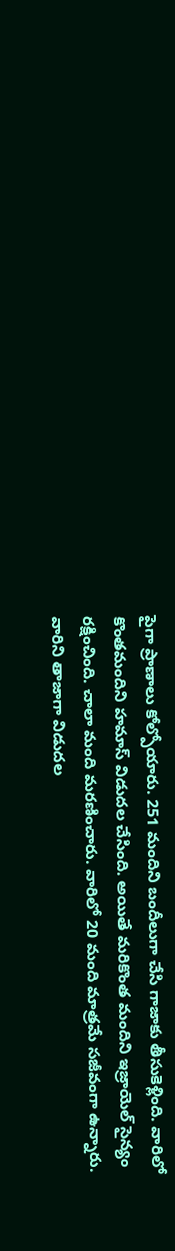పైగా ప్రాణాలు కోల్పోయారు. 251 మందిని బందీలుగా చేసి గాజాకు తీసుకెళ్లింది. వారిలో కొంతమందిని హమాస్ విడుదల చేసింది. అయితే మరికొంత మందిని ఇజ్రాయెల్ సైన్యం రక్షించింది. చాలా మంది మరణించారు. వారిలో 20 మంది మాత్రమే సజీవంగా ఉన్నారు. వారిని తాజాగా విడుదల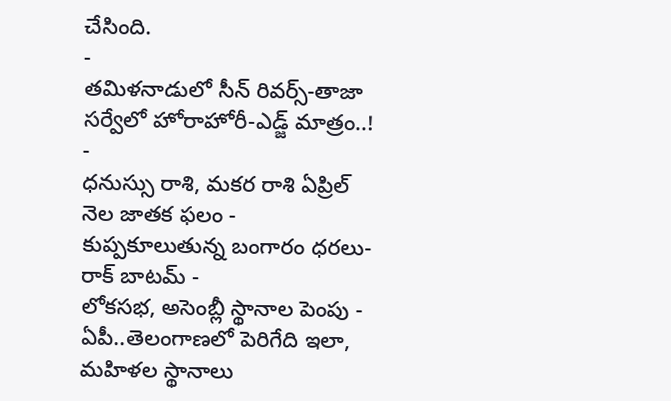చేసింది.
-
తమిళనాడులో సీన్ రివర్స్-తాజా సర్వేలో హోరాహోరీ-ఎడ్జ్ మాత్రం..! -
ధనుస్సు రాశి, మకర రాశి ఏప్రిల్ నెల జాతక ఫలం -
కుప్పకూలుతున్న బంగారం ధరలు- రాక్ బాటమ్ -
లోకసభ, అసెంబ్లీ స్థానాల పెంపు - ఏపీ..తెలంగాణలో పెరిగేది ఇలా, మహిళల స్థానాలు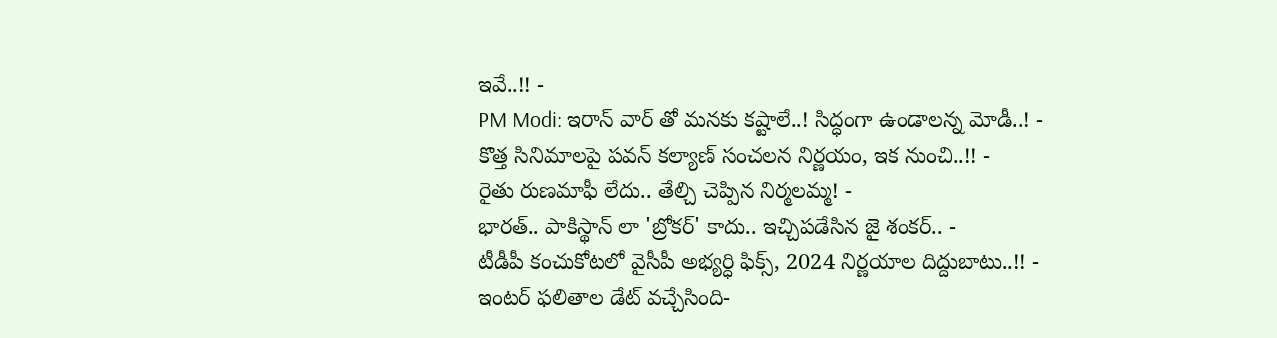ఇవే..!! -
PM Modi: ఇరాన్ వార్ తో మనకు కష్టాలే..! సిద్ధంగా ఉండాలన్న మోడీ..! -
కొత్త సినిమాలపై పవన్ కల్యాణ్ సంచలన నిర్ణయం, ఇక నుంచి..!! -
రైతు రుణమాఫీ లేదు.. తేల్చి చెప్పిన నిర్మలమ్మ! -
భారత్.. పాకిస్థాన్ లా 'బ్రోకర్' కాదు.. ఇచ్చిపడేసిన జై శంకర్.. -
టీడీపీ కంచుకోటలో వైసీపీ అభ్యర్ధి ఫిక్స్, 2024 నిర్ణయాల దిద్దుబాటు..!! -
ఇంటర్ ఫలితాల డేట్ వచ్చేసింది-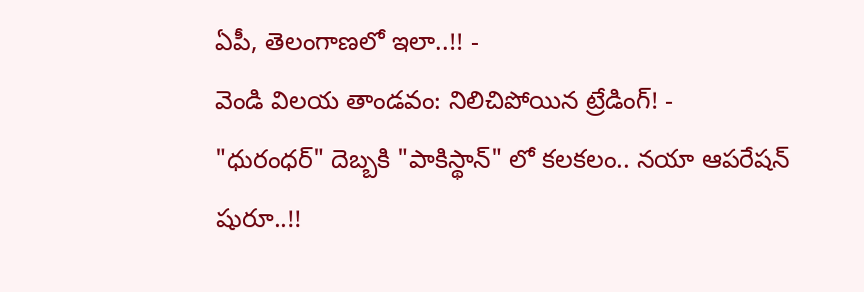ఏపీ, తెలంగాణలో ఇలా..!! -
వెండి విలయ తాండవం: నిలిచిపోయిన ట్రేడింగ్! -
"ధురంధర్" దెబ్బకి "పాకిస్థాన్" లో కలకలం.. నయా ఆపరేషన్ షురూ..!!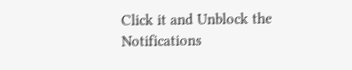Click it and Unblock the Notifications